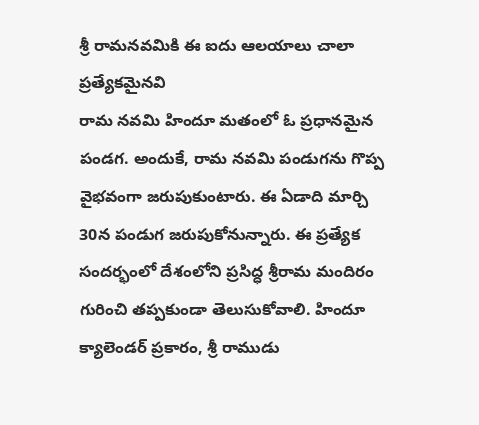శ్రీ రామనవమికి ఈ ఐదు ఆలయాలు చాలా ప్రత్యేకమైనవి
రామ నవమి హిందూ మతంలో ఓ ప్రధానమైన పండగ. అందుకే, రామ నవమి పండుగను గొప్ప వైభవంగా జరుపుకుంటారు. ఈ ఏడాది మార్చి 30న పండుగ జరుపుకోనున్నారు. ఈ ప్రత్యేక సందర్భంలో దేశంలోని ప్రసిద్ధ శ్రీరామ మందిరం గురించి తప్పకుండా తెలుసుకోవాలి. హిందూ క్యాలెండర్ ప్రకారం, శ్రీ రాముడు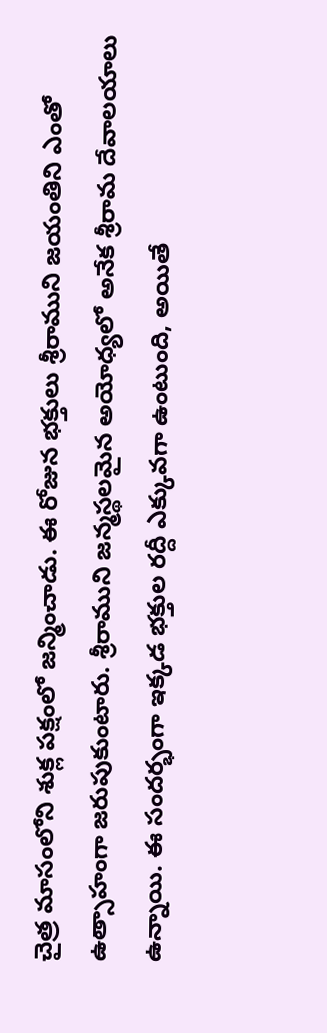చైత్ర మాసంలోని శుక్ల పక్షంలో జన్మించాడు. ఈ రోజున భక్తులు శ్రీరాముని జయంతిని ఎంతో ఉత్సాహంగా జరుపుకుంటారు. శ్రీరాముని జన్మస్థలమైన అయోధ్యలో అనేక శ్రీరామ దేవాలయాలు ఉన్నాయి. ఈ సందర్భంగా ఇక్కడ భక్తుల రద్దీ ఎక్కువగా ఉంటుంది, అయితే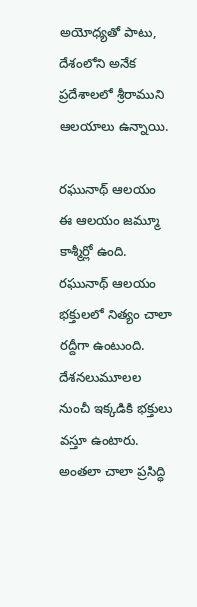అయోధ్యతో పాటు, దేశంలోని అనేక ప్రదేశాలలో శ్రీరాముని ఆలయాలు ఉన్నాయి.

రఘునాథ్ ఆలయం
ఈ ఆలయం జమ్మూ కాశ్మీర్లో ఉంది. రఘునాథ్ ఆలయం భక్తులలో నిత్యం చాలా రద్దీగా ఉంటుంది. దేశనలుమూలల నుంచీ ఇక్కడికి భక్తులు వస్తూ ఉంటారు. అంతలా చాలా ప్రసిద్ధి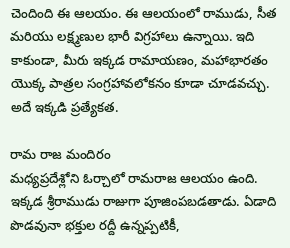చెందింది ఈ ఆలయం. ఈ ఆలయంలో రాముడు, సీత మరియు లక్ష్మణుల భారీ విగ్రహాలు ఉన్నాయి. ఇది కాకుండా, మీరు ఇక్కడ రామాయణం, మహాభారతం యొక్క పాత్రల సంగ్రహావలోకనం కూడా చూడవచ్చు. అదే ఇక్కడి ప్రత్యేకత.

రామ రాజ మందిరం
మధ్యప్రదేశ్లోని ఓర్చాలో రామరాజ ఆలయం ఉంది. ఇక్కడ శ్రీరాముడు రాజుగా పూజింపబడతాడు. ఏడాది పొడవునా భక్తుల రద్దీ ఉన్నప్పటికీ,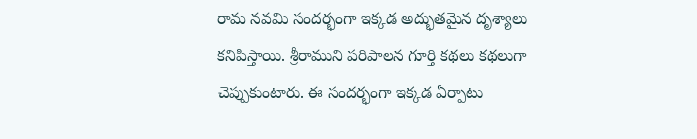రామ నవమి సందర్భంగా ఇక్కడ అద్భుతమైన దృశ్యాలు కనిపిస్తాయి. శ్రీరాముని పరిపాలన గూర్తి కథలు కథలుగా చెప్పుకుంటారు. ఈ సందర్భంగా ఇక్కడ ఏర్పాటు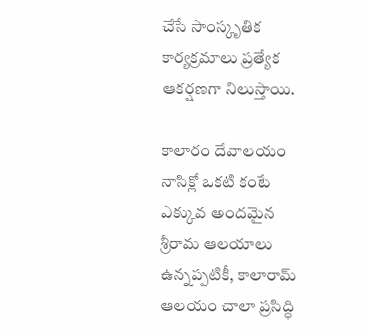చేసే సాంస్కృతిక కార్యక్రమాలు ప్రత్యేక ఆకర్షణగా నిలుస్తాయి.

కాలారం దేవాలయం
నాసిక్లో ఒకటి కంటే ఎక్కువ అందమైన శ్రీరామ ఆలయాలు ఉన్నప్పటికీ, కాలారామ్ ఆలయం చాలా ప్రసిద్ధి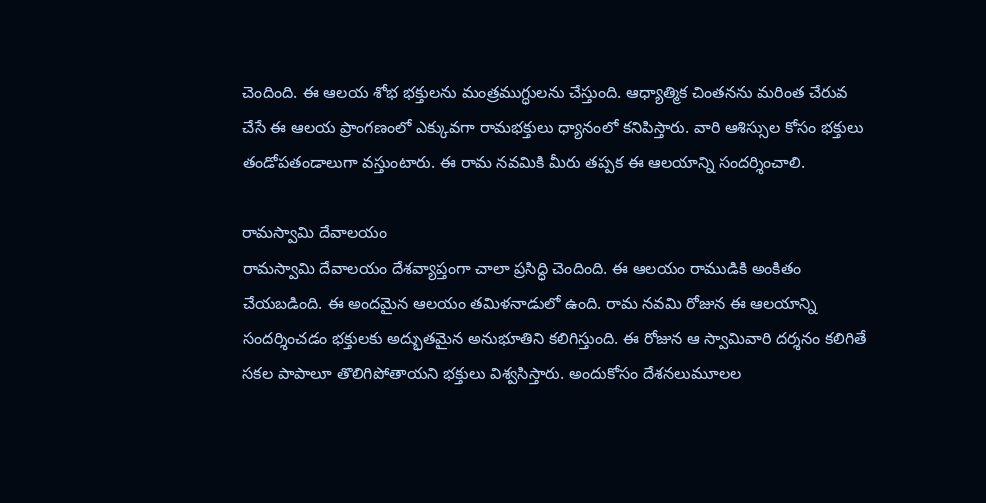చెందింది. ఈ ఆలయ శోభ భక్తులను మంత్రముగ్ధులను చేస్తుంది. ఆధ్యాత్మిక చింతనను మరింత చేరువ చేసే ఈ ఆలయ ప్రాంగణంలో ఎక్కువగా రామభక్తులు ధ్యానంలో కనిపిస్తారు. వారి ఆశిస్సుల కోసం భక్తులు తండోపతండాలుగా వస్తుంటారు. ఈ రామ నవమికి మీరు తప్పక ఈ ఆలయాన్ని సందర్శించాలి.

రామస్వామి దేవాలయం
రామస్వామి దేవాలయం దేశవ్యాప్తంగా చాలా ప్రసిద్ధి చెందింది. ఈ ఆలయం రాముడికి అంకితం చేయబడింది. ఈ అందమైన ఆలయం తమిళనాడులో ఉంది. రామ నవమి రోజున ఈ ఆలయాన్ని సందర్శించడం భక్తులకు అద్భుతమైన అనుభూతిని కలిగిస్తుంది. ఈ రోజున ఆ స్వామివారి దర్శనం కలిగితే సకల పాపాలూ తొలిగిపోతాయని భక్తులు విశ్వసిస్తారు. అందుకోసం దేశనలుమూలల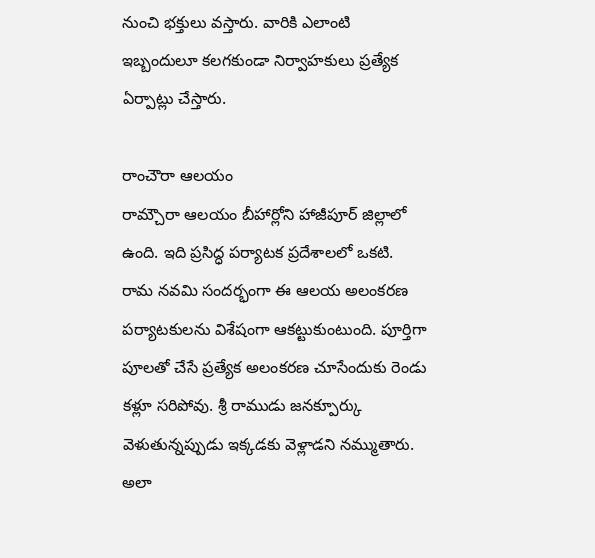నుంచి భక్తులు వస్తారు. వారికి ఎలాంటి ఇబ్బందులూ కలగకుండా నిర్వాహకులు ప్రత్యేక ఏర్పాట్లు చేస్తారు.

రాంచౌరా ఆలయం
రామ్చౌరా ఆలయం బీహార్లోని హాజీపూర్ జిల్లాలో ఉంది. ఇది ప్రసిద్ధ పర్యాటక ప్రదేశాలలో ఒకటి. రామ నవమి సందర్భంగా ఈ ఆలయ అలంకరణ పర్యాటకులను విశేషంగా ఆకట్టుకుంటుంది. పూర్తిగా పూలతో చేసే ప్రత్యేక అలంకరణ చూసేందుకు రెండు కళ్లూ సరిపోవు. శ్రీ రాముడు జనక్పూర్కు వెళుతున్నప్పుడు ఇక్కడకు వెళ్లాడని నమ్ముతారు. అలా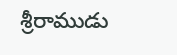శ్రీరాముడు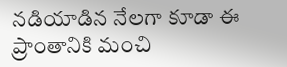నడియాడిన నేలగా కూడా ఈ ప్రాంతానికి మంచి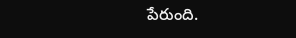పేరుంది.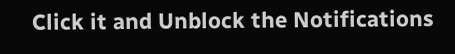Click it and Unblock the Notifications